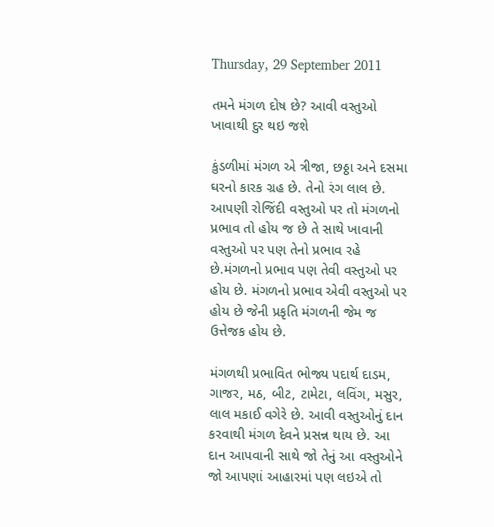Thursday, 29 September 2011

તમને મંગળ દોષ છે? આવી વસ્તુઓ ખાવાથી દુર થઇ જશે

કુંડળીમાં મંગળ એ ત્રીજા, છઠ્ઠા અને દસમા ઘરનો કારક ગ્રહ છે. તેનો રંગ લાલ છે. આપણી રોજિંદી વસ્તુઓ પર તો મંગળનો પ્રભાવ તો હોય જ છે તે સાથે ખાવાની વસ્તુઓ પર પણ તેનો પ્રભાવ રહે છે.મંગળનો પ્રભાવ પણ તેવી વસ્તુઓ પર હોય છે. મંગળનો પ્રભાવ એવી વસ્તુઓ પર હોય છે જેની પ્રકૃતિ મંગળની જેમ જ ઉત્તેજક હોય છે.

મંગળથી પ્રભાવિત ભોજ્ય પદાર્થ દાડમ, ગાજર, મઠ, બીટ, ટામેટા, લવિંગ, મસુર, લાલ મકાઈ વગેરે છે. આવી વસ્તુઓનું દાન કરવાથી મંગળ દેવને પ્રસન્ન થાય છે. આ દાન આપવાની સાથે જો તેનું આ વસ્તુઓને જો આપણાં આહારમાં પણ લઇએ તો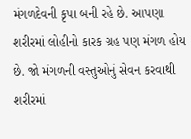મંગળદેવની કૃપા બની રહે છે. આપણા શરીરમાં લોહીનો કારક ગ્રહ પણ મંગળ હોય છે. જો મંગળની વસ્તુઓનું સેવન કરવાથી શરીરમાં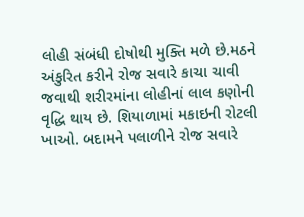લોહી સંબંધી દોષોથી મુક્તિ મળે છે.મઠને અંકુરિત કરીને રોજ સવારે કાચા ચાવી જવાથી શરીરમાંના લોહીનાં લાલ કણોની વૃદ્ધિ થાય છે. શિયાળામાં મકાઇની રોટલી ખાઓ. બદામને પલાળીને રોજ સવારે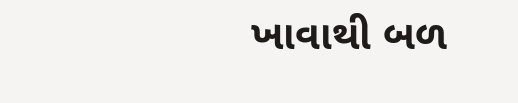ખાવાથી બળ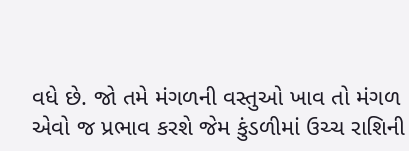વધે છે. જો તમે મંગળની વસ્તુઓ ખાવ તો મંગળ એવો જ પ્રભાવ કરશે જેમ કુંડળીમાં ઉચ્ચ રાશિની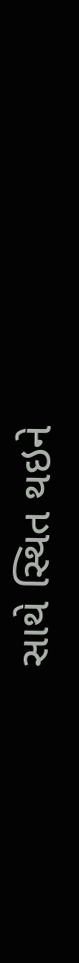સાથે સ્થિત થઇને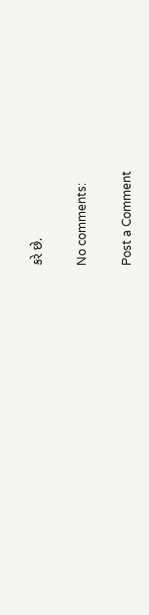કરે છે.

No comments:

Post a Comment